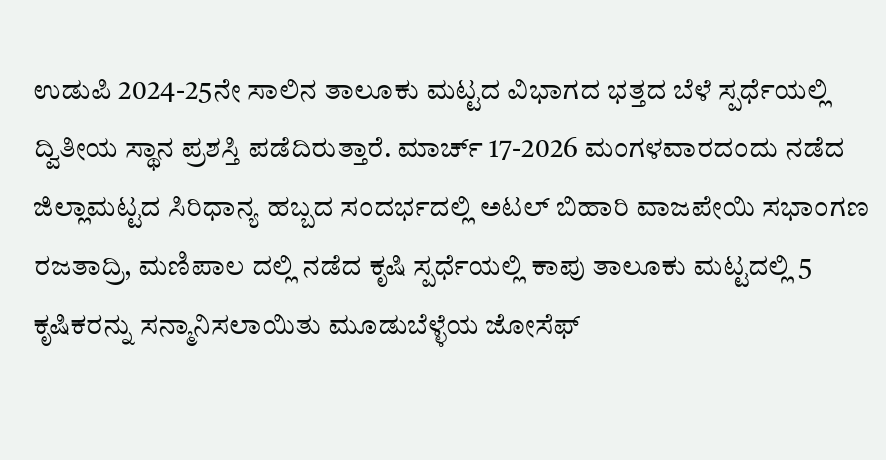ಉಡುಪಿ 2024-25ನೇ ಸಾಲಿನ ತಾಲೂಕು ಮಟ್ಟದ ವಿಭಾಗದ ಭತ್ತದ ಬೆಳೆ ಸ್ಪರ್ಧೆಯಲ್ಲಿ ದ್ವಿತೀಯ ಸ್ಥಾನ ಪ್ರಶಸ್ತಿ ಪಡೆದಿರುತ್ತಾರೆ. ಮಾರ್ಚ್ 17-2026 ಮಂಗಳವಾರದಂದು ನಡೆದ ಜಿಲ್ಲಾಮಟ್ಟದ ಸಿರಿಧಾನ್ಯ ಹಬ್ಬದ ಸಂದರ್ಭದಲ್ಲಿ ಅಟಲ್ ಬಿಹಾರಿ ವಾಜಪೇಯಿ ಸಭಾಂಗಣ ರಜತಾದ್ರಿ, ಮಣಿಪಾಲ ದಲ್ಲಿ ನಡೆದ ಕೃಷಿ ಸ್ಪರ್ಧೆಯಲ್ಲಿ ಕಾಪು ತಾಲೂಕು ಮಟ್ಟದಲ್ಲಿ 5 ಕೃಷಿಕರನ್ನು ಸನ್ಮಾನಿಸಲಾಯಿತು ಮೂಡುಬೆಳ್ಳೆಯ ಜೋಸೆಫ್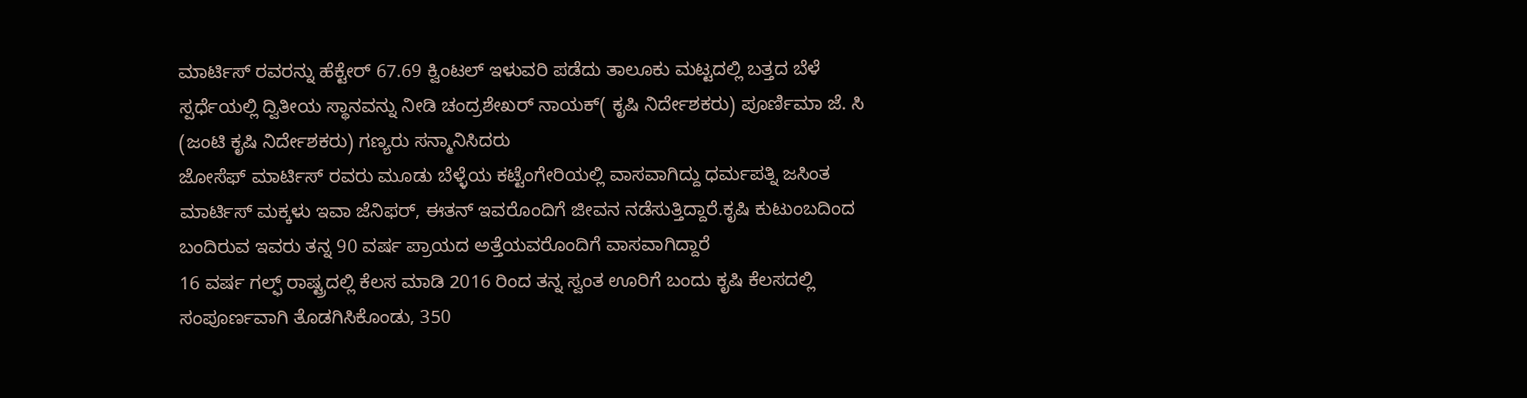ಮಾರ್ಟಿಸ್ ರವರನ್ನು ಹೆಕ್ಟೇರ್ 67.69 ಕ್ವಿಂಟಲ್ ಇಳುವರಿ ಪಡೆದು ತಾಲೂಕು ಮಟ್ಟದಲ್ಲಿ ಬತ್ತದ ಬೆಳೆ ಸ್ಪರ್ಧೆಯಲ್ಲಿ ದ್ವಿತೀಯ ಸ್ಥಾನವನ್ನು ನೀಡಿ ಚಂದ್ರಶೇಖರ್ ನಾಯಕ್( ಕೃಷಿ ನಿರ್ದೇಶಕರು) ಪೂರ್ಣಿಮಾ ಜೆ. ಸಿ (ಜಂಟಿ ಕೃಷಿ ನಿರ್ದೇಶಕರು) ಗಣ್ಯರು ಸನ್ಮಾನಿಸಿದರು
ಜೋಸೆಫ್ ಮಾರ್ಟಿಸ್ ರವರು ಮೂಡು ಬೆಳ್ಳೆಯ ಕಟ್ಟೆಂಗೇರಿಯಲ್ಲಿ ವಾಸವಾಗಿದ್ದು ಧರ್ಮಪತ್ನಿ ಜಸಿಂತ ಮಾರ್ಟಿಸ್ ಮಕ್ಕಳು ಇವಾ ಜೆನಿಫರ್, ಈತನ್ ಇವರೊಂದಿಗೆ ಜೀವನ ನಡೆಸುತ್ತಿದ್ದಾರೆ.ಕೃಷಿ ಕುಟುಂಬದಿಂದ ಬಂದಿರುವ ಇವರು ತನ್ನ 90 ವರ್ಷ ಪ್ರಾಯದ ಅತ್ತೆಯವರೊಂದಿಗೆ ವಾಸವಾಗಿದ್ದಾರೆ
16 ವರ್ಷ ಗಲ್ಫ್ ರಾಷ್ಟ್ರದಲ್ಲಿ ಕೆಲಸ ಮಾಡಿ 2016 ರಿಂದ ತನ್ನ ಸ್ವಂತ ಊರಿಗೆ ಬಂದು ಕೃಷಿ ಕೆಲಸದಲ್ಲಿ ಸಂಪೂರ್ಣವಾಗಿ ತೊಡಗಿಸಿಕೊಂಡು, 350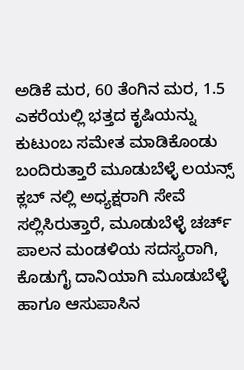ಅಡಿಕೆ ಮರ, 60 ತೆಂಗಿನ ಮರ, 1.5 ಎಕರೆಯಲ್ಲಿ ಭತ್ತದ ಕೃಷಿಯನ್ನು ಕುಟುಂಬ ಸಮೇತ ಮಾಡಿಕೊಂಡು ಬಂದಿರುತ್ತಾರೆ ಮೂಡುಬೆಳ್ಳೆ ಲಯನ್ಸ್ ಕ್ಲಬ್ ನಲ್ಲಿ ಅಧ್ಯಕ್ಷರಾಗಿ ಸೇವೆ ಸಲ್ಲಿಸಿರುತ್ತಾರೆ, ಮೂಡುಬೆಳ್ಳೆ ಚರ್ಚ್ ಪಾಲನ ಮಂಡಳಿಯ ಸದಸ್ಯರಾಗಿ, ಕೊಡುಗೈ ದಾನಿಯಾಗಿ ಮೂಡುಬೆಳ್ಳೆ ಹಾಗೂ ಆಸುಪಾಸಿನ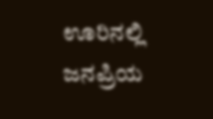ಊರಿನಲ್ಲಿ ಜನಪ್ರಿಯ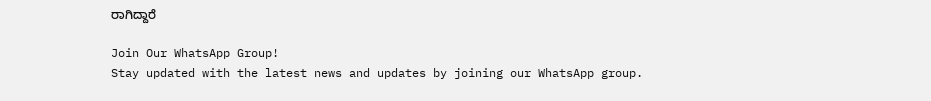ರಾಗಿದ್ದಾರೆ

Join Our WhatsApp Group!
Stay updated with the latest news and updates by joining our WhatsApp group.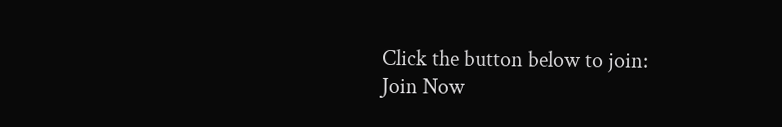Click the button below to join:
Join Now